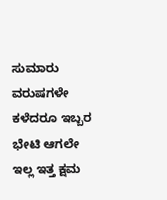ಸುಮಾರು ವರುಷಗಳೇ ಕಳೆದರೂ ಇಬ್ಬರ ಭೇಟಿ ಆಗಲೇ ಇಲ್ಲ ಇತ್ತ ಕ್ಷಮ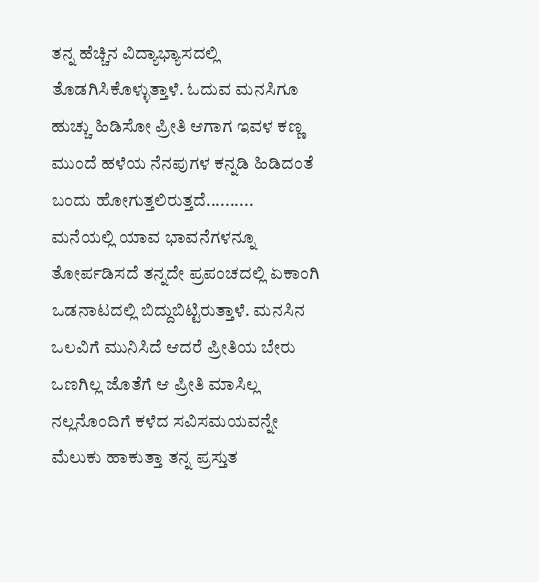ತನ್ನ ಹೆಚ್ಚಿನ ವಿದ್ಯಾಭ್ಯಾಸದಲ್ಲಿ ತೊಡಗಿಸಿಕೊಳ್ಳುತ್ತಾಳೆ. ಓದುವ ಮನಸಿಗೂ ಹುಚ್ಚು ಹಿಡಿಸೋ ಪ್ರೀತಿ ಆಗಾಗ ಇವಳ ಕಣ್ಣ ಮುಂದೆ ಹಳೆಯ ನೆನಪುಗಳ ಕನ್ನಡಿ ಹಿಡಿದಂತೆ ಬಂದು ಹೋಗುತ್ತಲಿರುತ್ತದೆ..........
ಮನೆಯಲ್ಲಿ ಯಾವ ಭಾವನೆಗಳನ್ನೂ ತೋರ್ಪಡಿಸದೆ ತನ್ನದೇ ಪ್ರಪಂಚದಲ್ಲಿ ಏಕಾಂಗಿ ಒಡನಾಟದಲ್ಲಿ ಬಿದ್ದುಬಿಟ್ಟಿರುತ್ತಾಳೆ. ಮನಸಿನ ಒಲವಿಗೆ ಮುನಿಸಿದೆ ಆದರೆ ಪ್ರೀತಿಯ ಬೇರು ಒಣಗಿಲ್ಲ ಜೊತೆಗೆ ಆ ಪ್ರೀತಿ ಮಾಸಿಲ್ಲ ನಲ್ಲನೊಂದಿಗೆ ಕಳೆದ ಸವಿಸಮಯವನ್ನೇ ಮೆಲುಕು ಹಾಕುತ್ತಾ ತನ್ನ ಪ್ರಸ್ತುತ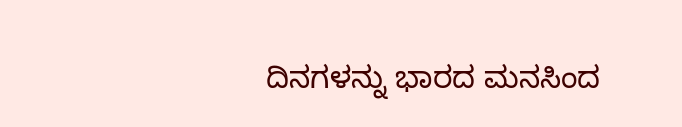ದಿನಗಳನ್ನು ಭಾರದ ಮನಸಿಂದ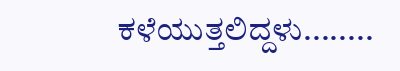ಕಳೆಯುತ್ತಲಿದ್ದಳು........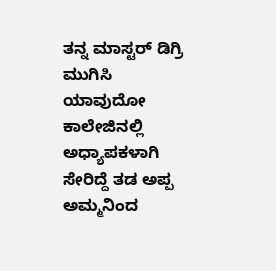ತನ್ನ ಮಾಸ್ಟರ್ ಡಿಗ್ರಿ ಮುಗಿಸಿ ಯಾವುದೋ ಕಾಲೇಜಿನಲ್ಲಿ ಅಧ್ಯಾಪಕಳಾಗಿ ಸೇರಿದ್ದೆ ತಡ ಅಪ್ಪ ಅಮ್ಮನಿಂದ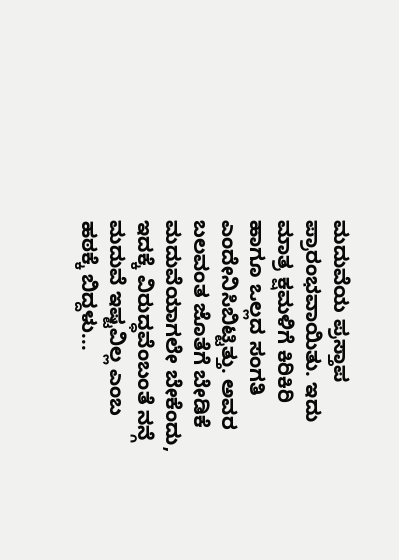ಮದುವೆಯ ಪ್ರಸ್ತಾಪ ಪ್ರಾರಂಭವಾಯಿತು. ಇದು ಮಾತ್ರ ಕ್ಷಮಳಿಗೆ ಕಿರಿಕಿರಿ ಹಾಗೂ ಒಲ್ಲದ ಸಂಗತಿ ಎಂದೇನಿಸಿಬಿಟ್ಟಿತ್ತು. ಅವರ ಬಲವಂತ ಜೊತೆಗೆ ಬೇಡಿಕೆ ಮದುವೆಯಾಗಲೇ ಬೇಕೆಂದು, ಇದಕ್ಕೆ ವಿರುದ್ಧವೆಂಬಂತೆ ನನ್ಗೆ ಮದುವೆ ಇಷ್ಟವಿಲ್ಲ ಎಂಬ ಹಠಕ್ಕೆ ಬಿದ್ದಳು...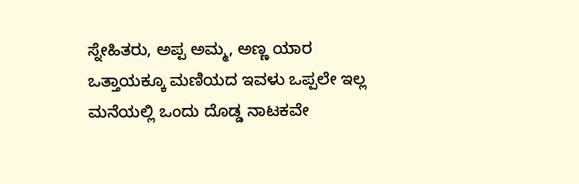ಸ್ನೇಹಿತರು, ಅಪ್ಪ ಅಮ್ಮ, ಅಣ್ಣ ಯಾರ ಒತ್ತಾಯಕ್ಕೂ ಮಣಿಯದ ಇವಳು ಒಪ್ಪಲೇ ಇಲ್ಲ ಮನೆಯಲ್ಲಿ ಒಂದು ದೊಡ್ಡ ನಾಟಕವೇ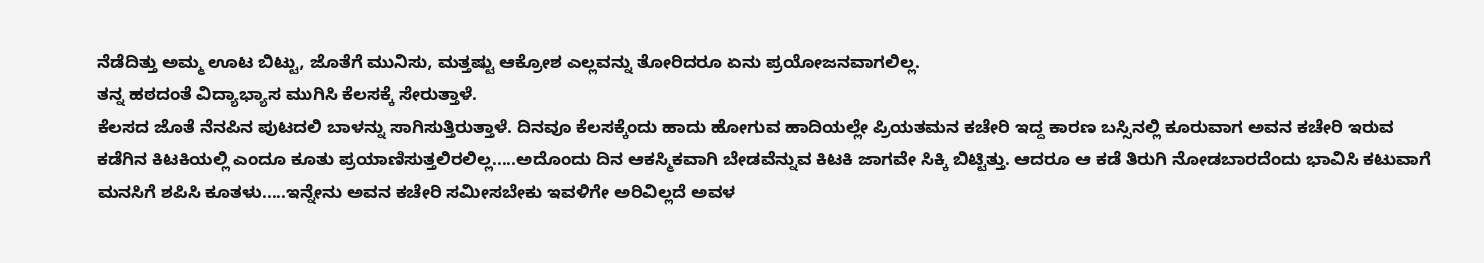ನೆಡೆದಿತ್ತು ಅಮ್ಮ ಊಟ ಬಿಟ್ಟು, ಜೊತೆಗೆ ಮುನಿಸು, ಮತ್ತಷ್ಟು ಆಕ್ರೋಶ ಎಲ್ಲವನ್ನು ತೋರಿದರೂ ಏನು ಪ್ರಯೋಜನವಾಗಲಿಲ್ಲ.
ತನ್ನ ಹಠದಂತೆ ವಿದ್ಯಾಭ್ಯಾಸ ಮುಗಿಸಿ ಕೆಲಸಕ್ಕೆ ಸೇರುತ್ತಾಳೆ.
ಕೆಲಸದ ಜೊತೆ ನೆನಪಿನ ಪುಟದಲಿ ಬಾಳನ್ನು ಸಾಗಿಸುತ್ತಿರುತ್ತಾಳೆ. ದಿನವೂ ಕೆಲಸಕ್ಕೆಂದು ಹಾದು ಹೋಗುವ ಹಾದಿಯಲ್ಲೇ ಪ್ರಿಯತಮನ ಕಚೇರಿ ಇದ್ದ ಕಾರಣ ಬಸ್ಸಿನಲ್ಲಿ ಕೂರುವಾಗ ಅವನ ಕಚೇರಿ ಇರುವ ಕಡೆಗಿನ ಕಿಟಕಿಯಲ್ಲಿ ಎಂದೂ ಕೂತು ಪ್ರಯಾಣಿಸುತ್ತಲಿರಲಿಲ್ಲ.....ಅದೊಂದು ದಿನ ಆಕಸ್ಮಿಕವಾಗಿ ಬೇಡವೆನ್ನುವ ಕಿಟಕಿ ಜಾಗವೇ ಸಿಕ್ಕಿ ಬಿಟ್ಟಿತ್ತು. ಆದರೂ ಆ ಕಡೆ ತಿರುಗಿ ನೋಡಬಾರದೆಂದು ಭಾವಿಸಿ ಕಟುವಾಗೆ ಮನಸಿಗೆ ಶಪಿಸಿ ಕೂತಳು.....ಇನ್ನೇನು ಅವನ ಕಚೇರಿ ಸಮೀಸಬೇಕು ಇವಳಿಗೇ ಅರಿವಿಲ್ಲದೆ ಅವಳ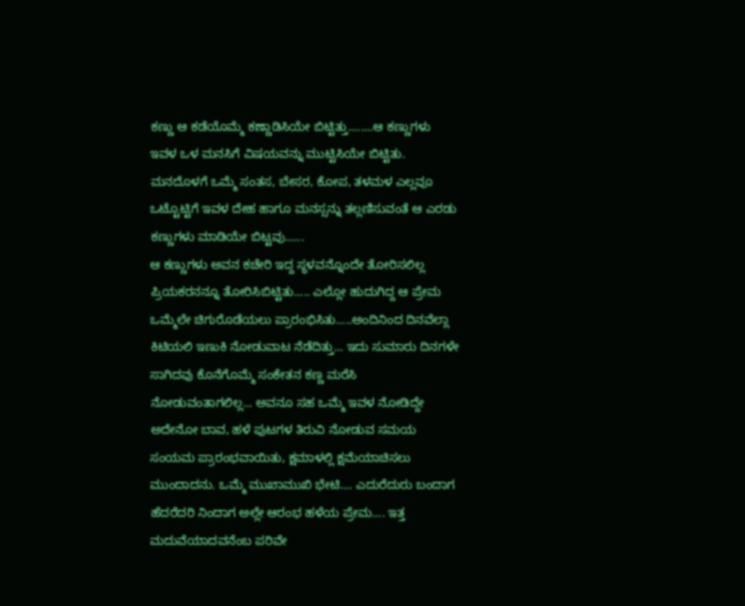ಕಣ್ಣು ಆ ಕಡೆಯೊಮ್ಮೆ ಕಣ್ಣಾಡಿಸಿಯೇ ಬಿಟ್ಟಿತ್ತು........ಆ ಕಣ್ಣುಗಳು ಇವಳ ಒಳ ಮನಸಿಗೆ ವಿಷಯವನ್ನು ಮುಟ್ಟಿಸಿಯೇ ಬಿಟ್ಟಿತು. ಮನದೊಳಗೆ ಒಮ್ಮೆ ಸಂತಸ, ಬೇಸರ, ಕೋಪ, ತಳಮಳ ಎಲ್ಲವೂ ಒಟ್ಟೊಟ್ಟಿಗೆ ಇವಳ ದೇಹ ಹಾಗೂ ಮನಸ್ಸನ್ನು ತಲ್ಲಣಿಸುವಂತೆ ಆ ಎರಡು ಕಣ್ಣುಗಳು ಮಾಡಿಯೇ ಬಿಟ್ಟವು......
ಆ ಕಣ್ಣುಗಳು ಅವನ ಕಚೇರಿ ಇದ್ದ ಸ್ಥಳವನ್ನೊಂದೇ ತೋರಿಸಲಿಲ್ಲ ಪ್ರಿಯಕರನನ್ನೂ ತೋರಿಸಿಬಿಟ್ಟಿತು..... ಎಲ್ಲೋ ಹುದುಗಿದ್ದ ಆ ಪ್ರೇಮ ಒಮ್ಮೆಲೇ ಚಿಗುರೊಡೆಯಲು ಪ್ರಾರಂಭಿಸಿತು.....ಅಂದಿನಿಂದ ದಿನವೆಲ್ಲಾ ಕಿಟಿಯಲಿ ಇಣುಕಿ ನೋಡುವಾಟ ನೆಡೆದಿತ್ತು... ಇದು ಸುಮಾರು ದಿನಗಳೇ ಸಾಗಿದವು ಕೊನೆಗೊಮ್ಮೆ ಸಂಕೇತನ ಕಣ್ಣ ಮರೆಸಿ ನೋಡುವಂತಾಗಲಿಲ್ಲ... ಅವನೂ ಸಹ ಒಮ್ಮೆ ಇವಳ ನೋಡಿದ್ದೇ ಅದೇನೋ ಬಾವ, ಹಳೆ ಪುಟಗಳ ತಿರುವಿ ನೋಡುವ ಸಮಯ ಸಂಯಮ ಪ್ರಾರಂಭವಾಯಿತು, ಕ್ಷಮಾಳಲ್ಲಿ ಕ್ಷಮೆಯಾಚಿಸಲು ಮುಂದಾದನು. ಒಮ್ಮೆ ಮುಖಾಮುಖಿ ಭೇಟಿ.... ಎದುರೆದುರು ಬಂದಾಗ ಹೆದರೆದರಿ ನಿಂದಾಗ ಅಲ್ಲೇ ಆರಂಭ ಹಳೆಯ ಪ್ರೇಮ.... ಇತ್ತ ಮದುವೆಯಾದವನೆಂಬ ಪರಿವೇ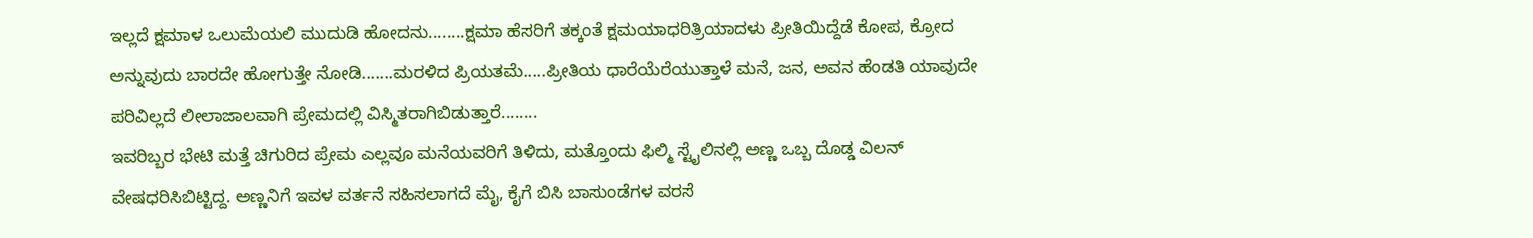ಇಲ್ಲದೆ ಕ್ಷಮಾಳ ಒಲುಮೆಯಲಿ ಮುದುಡಿ ಹೋದನು........ಕ್ಷಮಾ ಹೆಸರಿಗೆ ತಕ್ಕಂತೆ ಕ್ಷಮಯಾಧರಿತ್ರಿಯಾದಳು ಪ್ರೀತಿಯಿದ್ದೆಡೆ ಕೋಪ, ಕ್ರೋದ ಅನ್ನುವುದು ಬಾರದೇ ಹೋಗುತ್ತೇ ನೋಡಿ.......ಮರಳಿದ ಪ್ರಿಯತಮೆ.....ಪ್ರೀತಿಯ ಧಾರೆಯೆರೆಯುತ್ತಾಳೆ ಮನೆ, ಜನ, ಅವನ ಹೆಂಡತಿ ಯಾವುದೇ ಪರಿವಿಲ್ಲದೆ ಲೀಲಾಜಾಲವಾಗಿ ಪ್ರೇಮದಲ್ಲಿ ವಿಸ್ಮಿತರಾಗಿಬಿಡುತ್ತಾರೆ........
ಇವರಿಬ್ಬರ ಭೇಟಿ ಮತ್ತೆ ಚಿಗುರಿದ ಪ್ರೇಮ ಎಲ್ಲವೂ ಮನೆಯವರಿಗೆ ತಿಳಿದು, ಮತ್ತೊಂದು ಫಿಲ್ಮಿ ಸ್ಟೈಲಿನಲ್ಲಿ ಅಣ್ಣ ಒಬ್ಬ ದೊಡ್ಡ ವಿಲನ್ ವೇಷಧರಿಸಿಬಿಟ್ಟಿದ್ದ. ಅಣ್ಣನಿಗೆ ಇವಳ ವರ್ತನೆ ಸಹಿಸಲಾಗದೆ ಮೈ, ಕೈಗೆ ಬಿಸಿ ಬಾಸುಂಡೆಗಳ ವರಸೆ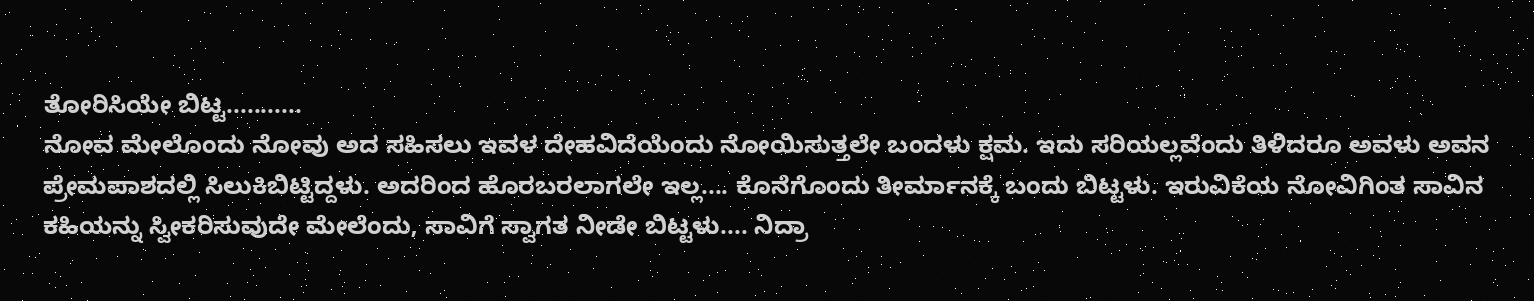ತೋರಿಸಿಯೇ ಬಿಟ್ಟ...........
ನೋವ ಮೇಲೊಂದು ನೋವು ಅದ ಸಹಿಸಲು ಇವಳ ದೇಹವಿದೆಯೆಂದು ನೋಯಿಸುತ್ತಲೇ ಬಂದಳು ಕ್ಷಮ. ಇದು ಸರಿಯಲ್ಲವೆಂದು ತಿಳಿದರೂ ಅವಳು ಅವನ ಪ್ರೇಮಪಾಶದಲ್ಲಿ ಸಿಲುಕಿಬಿಟ್ಟಿದ್ದಳು. ಅದರಿಂದ ಹೊರಬರಲಾಗಲೇ ಇಲ್ಲ.... ಕೊನೆಗೊಂದು ತೀರ್ಮಾನಕ್ಕೆ ಬಂದು ಬಿಟ್ಟಳು. ಇರುವಿಕೆಯ ನೋವಿಗಿಂತ ಸಾವಿನ ಕಹಿಯನ್ನು ಸ್ವೀಕರಿಸುವುದೇ ಮೇಲೆಂದು, ಸಾವಿಗೆ ಸ್ವಾಗತ ನೀಡೇ ಬಿಟ್ಟಳು.... ನಿದ್ರಾ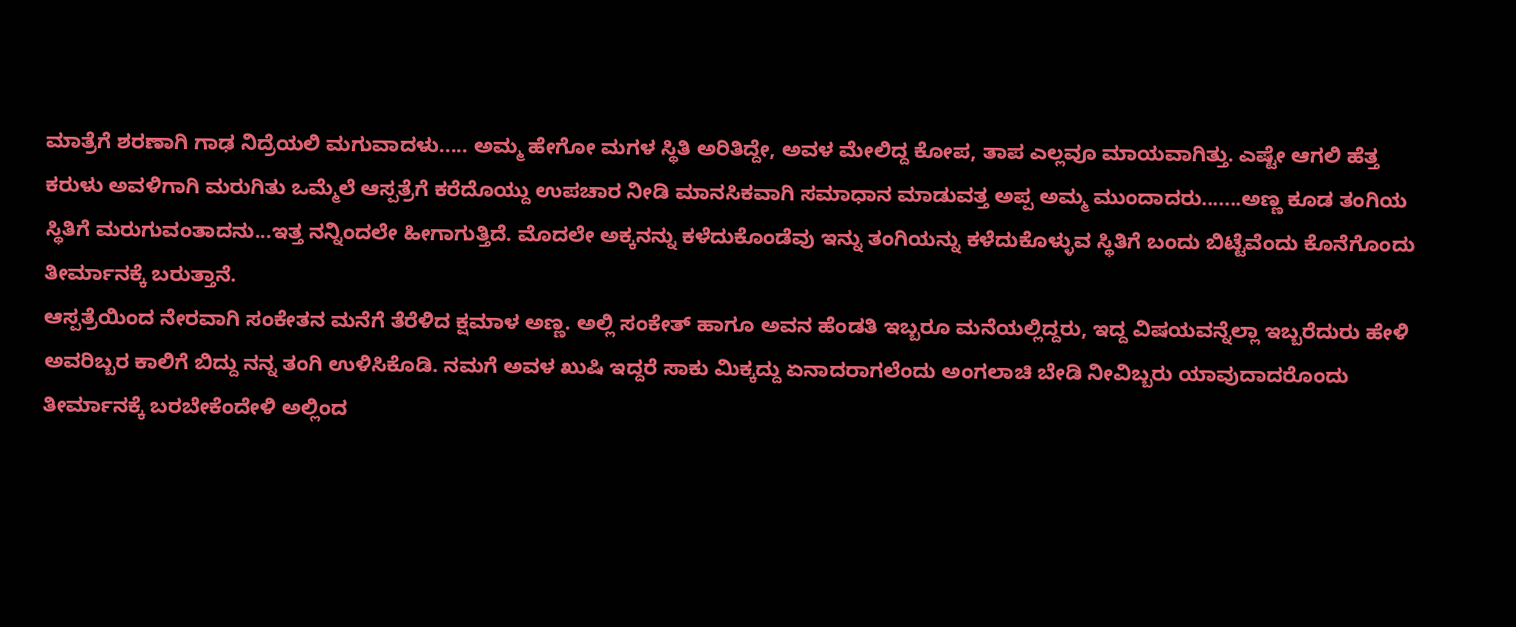ಮಾತ್ರೆಗೆ ಶರಣಾಗಿ ಗಾಢ ನಿದ್ರೆಯಲಿ ಮಗುವಾದಳು..... ಅಮ್ಮ ಹೇಗೋ ಮಗಳ ಸ್ಥಿತಿ ಅರಿತಿದ್ದೇ, ಅವಳ ಮೇಲಿದ್ದ ಕೋಪ, ತಾಪ ಎಲ್ಲವೂ ಮಾಯವಾಗಿತ್ತು. ಎಷ್ಟೇ ಆಗಲಿ ಹೆತ್ತ ಕರುಳು ಅವಳಿಗಾಗಿ ಮರುಗಿತು ಒಮ್ಮೆಲೆ ಆಸ್ಪತ್ರೆಗೆ ಕರೆದೊಯ್ದು ಉಪಚಾರ ನೀಡಿ ಮಾನಸಿಕವಾಗಿ ಸಮಾಧಾನ ಮಾಡುವತ್ತ ಅಪ್ಪ ಅಮ್ಮ ಮುಂದಾದರು.......ಅಣ್ಣ ಕೂಡ ತಂಗಿಯ ಸ್ಥಿತಿಗೆ ಮರುಗುವಂತಾದನು...ಇತ್ತ ನನ್ನಿಂದಲೇ ಹೀಗಾಗುತ್ತಿದೆ. ಮೊದಲೇ ಅಕ್ಕನನ್ನು ಕಳೆದುಕೊಂಡೆವು ಇನ್ನು ತಂಗಿಯನ್ನು ಕಳೆದುಕೊಳ್ಳುವ ಸ್ಥಿತಿಗೆ ಬಂದು ಬಿಟ್ಟೆವೆಂದು ಕೊನೆಗೊಂದು ತೀರ್ಮಾನಕ್ಕೆ ಬರುತ್ತಾನೆ.
ಆಸ್ಪತ್ರೆಯಿಂದ ನೇರವಾಗಿ ಸಂಕೇತನ ಮನೆಗೆ ತೆರೆಳಿದ ಕ್ಷಮಾಳ ಅಣ್ಣ. ಅಲ್ಲಿ ಸಂಕೇತ್ ಹಾಗೂ ಅವನ ಹೆಂಡತಿ ಇಬ್ಬರೂ ಮನೆಯಲ್ಲಿದ್ದರು, ಇದ್ದ ವಿಷಯವನ್ನೆಲ್ಲಾ ಇಬ್ಬರೆದುರು ಹೇಳಿ ಅವರಿಬ್ಬರ ಕಾಲಿಗೆ ಬಿದ್ದು ನನ್ನ ತಂಗಿ ಉಳಿಸಿಕೊಡಿ. ನಮಗೆ ಅವಳ ಖುಷಿ ಇದ್ದರೆ ಸಾಕು ಮಿಕ್ಕದ್ದು ಏನಾದರಾಗಲೆಂದು ಅಂಗಲಾಚಿ ಬೇಡಿ ನೀವಿಬ್ಬರು ಯಾವುದಾದರೊಂದು ತೀರ್ಮಾನಕ್ಕೆ ಬರಬೇಕೆಂದೇಳಿ ಅಲ್ಲಿಂದ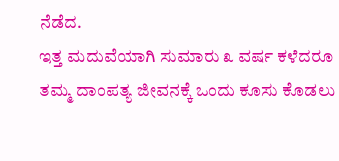ನೆಡೆದ.
ಇತ್ತ ಮದುವೆಯಾಗಿ ಸುಮಾರು ೩ ವರ್ಷ ಕಳೆದರೂ ತಮ್ಮ ದಾಂಪತ್ಯ ಜೀವನಕ್ಕೆ ಒಂದು ಕೂಸು ಕೊಡಲು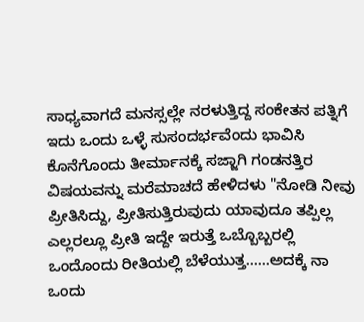ಸಾಧ್ಯವಾಗದೆ ಮನಸ್ಸಲ್ಲೇ ನರಳುತ್ತಿದ್ದ ಸಂಕೇತನ ಪತ್ನಿಗೆ ಇದು ಒಂದು ಒಳ್ಳೆ ಸುಸಂದರ್ಭವೆಂದು ಭಾವಿಸಿ ಕೊನೆಗೊಂದು ತೀರ್ಮಾನಕ್ಕೆ ಸಜ್ಜಾಗಿ ಗಂಡನತ್ತಿರ ವಿಷಯವನ್ನು ಮರೆಮಾಚದೆ ಹೇಳಿದಳು "ನೋಡಿ ನೀವು ಪ್ರೀತಿಸಿದ್ದು, ಪ್ರೀತಿಸುತ್ತಿರುವುದು ಯಾವುದೂ ತಪ್ಪಿಲ್ಲ ಎಲ್ಲರಲ್ಲೂ ಪ್ರೀತಿ ಇದ್ದೇ ಇರುತ್ತೆ ಒಬ್ಬೊಬ್ಬರಲ್ಲಿ ಒಂದೊಂದು ರೀತಿಯಲ್ಲಿ ಬೆಳೆಯುತ್ತ......ಅದಕ್ಕೆ ನಾ ಒಂದು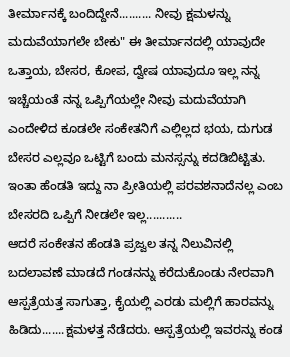ತೀರ್ಮಾನಕ್ಕೆ ಬಂದಿದ್ದೇನೆ.......... ನೀವು ಕ್ಷಮಳನ್ನು ಮದುವೆಯಾಗಲೇ ಬೇಕು" ಈ ತೀರ್ಮಾನದಲ್ಲಿ ಯಾವುದೇ ಒತ್ತಾಯ, ಬೇಸರ, ಕೋಪ, ದ್ವೇಷ ಯಾವುದೂ ಇಲ್ಲ ನನ್ನ ಇಚ್ಚೆಯಂತೆ ನನ್ನ ಒಪ್ಪಿಗೆಯಲ್ಲೇ ನೀವು ಮದುವೆಯಾಗಿ ಎಂದೇಳಿದ ಕೂಡಲೇ ಸಂಕೇತನಿಗೆ ಎಲ್ಲಿಲ್ಲದ ಭಯ, ದುಗುಡ ಬೇಸರ ಎಲ್ಲವೂ ಒಟ್ಟಿಗೆ ಬಂದು ಮನಸ್ಸನ್ನು ಕದಡಿಬಿಟ್ಟಿತು. ಇಂತಾ ಹೆಂಡತಿ ಇದ್ದು ನಾ ಪ್ರೀತಿಯಲ್ಲಿ ಪರವಶನಾದೆನಲ್ಲ ಎಂಬ ಬೇಸರದಿ ಒಪ್ಪಿಗೆ ನೀಡಲೇ ಇಲ್ಲ...........
ಆದರೆ ಸಂಕೇತನ ಹೆಂಡತಿ ಪ್ರಜ್ವಲ ತನ್ನ ನಿಲುವಿನಲ್ಲಿ ಬದಲಾವಣೆ ಮಾಡದೆ ಗಂಡನನ್ನು ಕರೆದುಕೊಂಡು ನೇರವಾಗಿ ಆಸ್ಪತ್ರೆಯತ್ತ ಸಾಗುತ್ತಾ, ಕೈಯಲ್ಲಿ ಎರಡು ಮಲ್ಲಿಗೆ ಹಾರವನ್ನು ಹಿಡಿದು.......ಕ್ಷಮಳತ್ತ ನೆಡೆದರು. ಆಸ್ಪತ್ರೆಯಲ್ಲಿ ಇವರನ್ನು ಕಂಡ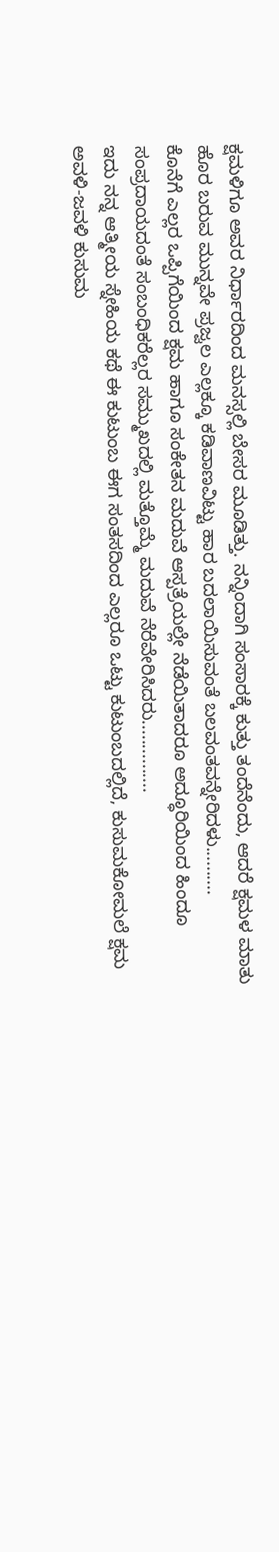ಕ್ಷಮಳಿಗೂ ಅವರ ನಿರ್ಧಾರದಿಂದ ಮನಸ್ಸಲ್ಲಿ ಬೇಸರ ಮೂಡಿತ್ತು. ನನ್ನಿಂದಾಗಿ ಸಂಸಾರಕ್ಕೆ ಕುತ್ತು ತಂದೆನೆಂದು, ಆದರೆ ಕ್ಷಮಳ ಮಾತು ಹೊರ ಬರುವ ಮುನ್ನವೇ ಪ್ರಜ್ವಲ ಎಲ್ಲಕ್ಕೂ ಕಡಿವಾಣವಿಟ್ಟು ಹಾರ ಬದಲಾಯಿಸುವಂತೆ ಬಲವಂತವನ್ನೇರಿದಳು..........
ಕೊನೆಗೆ ಎಲ್ಲರ ಒಪ್ಪಿಗೆಯಿಂದ ಕ್ಷಮ ಹಾಗೂ ಸಂಕೇತನ ಮದುವೆ ಆಸ್ಪತ್ರೆಯಲ್ಲೇ ನೆಡೆಯಿತಾದರೂ ಅದ್ಧೂರಿಯಿಂದ ಹಿಂದೂ ಸಂಪ್ರದಾಯದಂತೆ ಸಂಬಂಧಿಕರೆಲ್ಲರ ಸಮ್ಮುಖದಲ್ಲಿ ಮತ್ತೊಮ್ಮೆ ಮದುವೆ ನೆರೆವೇರಿಸಿದರು...............
ಇದು ನನ್ನ ಆತ್ಮೀಯ ಸ್ನೇಹಿಯ ಕಥೆ ಈ ಕುಟುಂಬ ಈಗ ಸಂತಸದಿಂದ ಎಲ್ಲರೂ ಒಟ್ಟು ಕುಟುಂಬದಲ್ಲಿದೆ, ಕುಸುಮಕೋಮಲೆ ಕ್ಷಮ ಅವಳಿ-ಜವಳಿ ಕುಸುಮ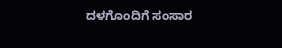ದಳಗೊಂದಿಗೆ ಸಂಸಾರ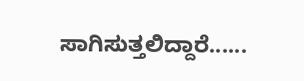ಸಾಗಿಸುತ್ತಲಿದ್ದಾರೆ......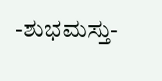-ಶುಭಮಸ್ತು-